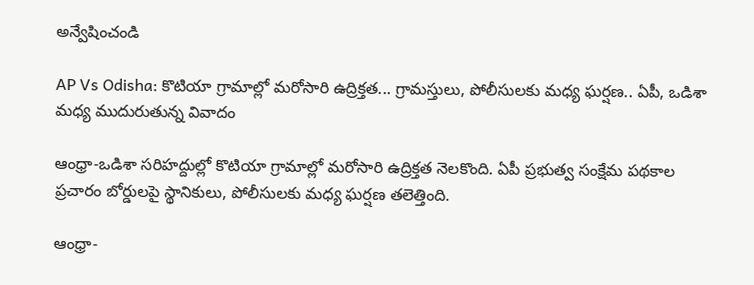అన్వేషించండి

AP Vs Odisha: కొటియా గ్రామాల్లో మరోసారి ఉద్రిక్తత... గ్రామస్తులు, పోలీసులకు మధ్య ఘర్షణ.. ఏపీ, ఒడిశా మధ్య ముదురుతున్న వివాదం

ఆంధ్రా-ఒడిశా సరిహద్దుల్లో కొటియా గ్రామాల్లో మరోసారి ఉద్రిక్తత నెలకొంది. ఏపీ ప్రభుత్వ సంక్షేమ పథకాల ప్రచారం బోర్డులపై స్థానికులు, పోలీసులకు మధ్య ఘర్షణ తలెత్తింది.

ఆంధ్రా-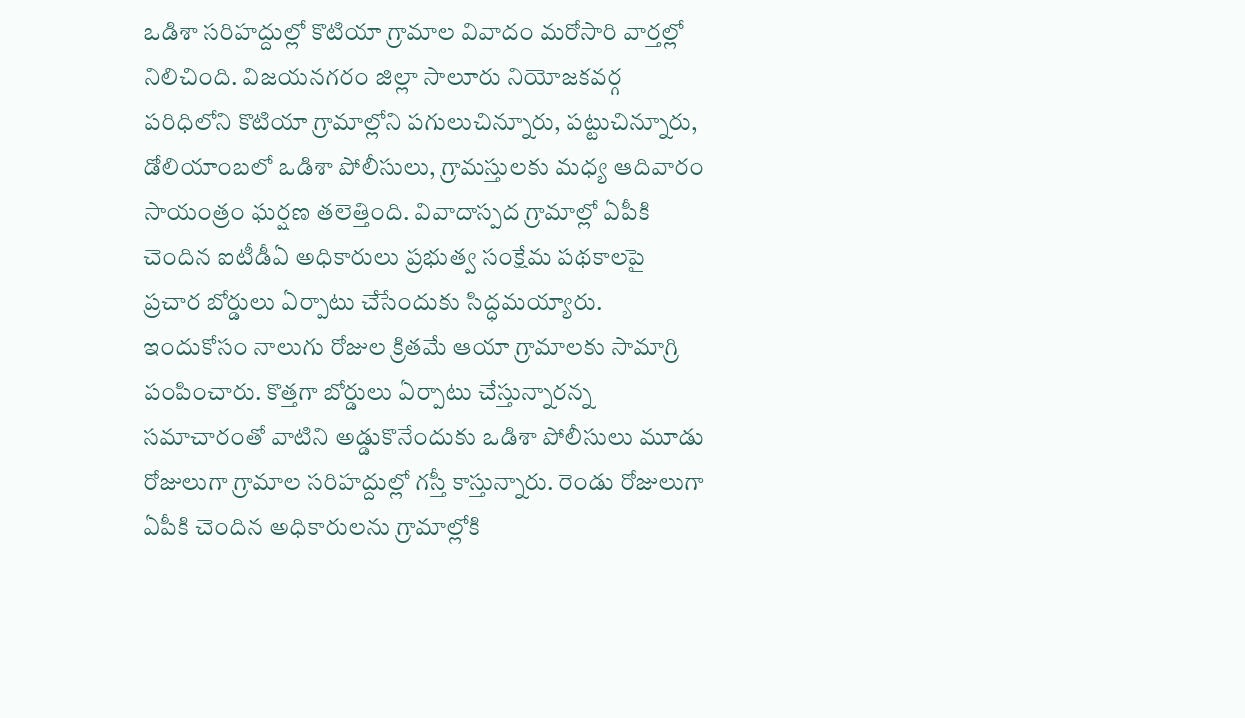ఒడిశా సరిహద్దుల్లో కొటియా గ్రామాల వివాదం మరోసారి వార్తల్లో నిలిచింది. విజయనగరం జిల్లా సాలూరు నియోజకవర్గ పరిధిలోని కొటియా గ్రామాల్లోని పగులుచిన్నూరు, పట్టుచిన్నూరు, డోలియాంబలో ఒడిశా పోలీసులు, గ్రామస్తులకు మధ్య ఆదివారం సాయంత్రం ఘర్షణ తలెత్తింది. వివాదాస్పద గ్రామాల్లో ఏపీకి చెందిన ఐటీడీఏ అధికారులు ప్రభుత్వ సంక్షేమ పథకాలపై ప్రచార బోర్డులు ఏర్పాటు చేసేందుకు సిద్ధమయ్యారు. ఇందుకోసం నాలుగు రోజుల క్రితమే ఆయా గ్రామాలకు సామాగ్రి పంపించారు. కొత్తగా బోర్డులు ఏర్పాటు చేస్తున్నారన్న సమాచారంతో వాటిని అడ్డుకొనేందుకు ఒడిశా పోలీసులు మూడు రోజులుగా గ్రామాల సరిహద్దుల్లో గస్తీ కాస్తున్నారు. రెండు రోజులుగా ఏపీకి చెందిన అధికారులను గ్రామాల్లోకి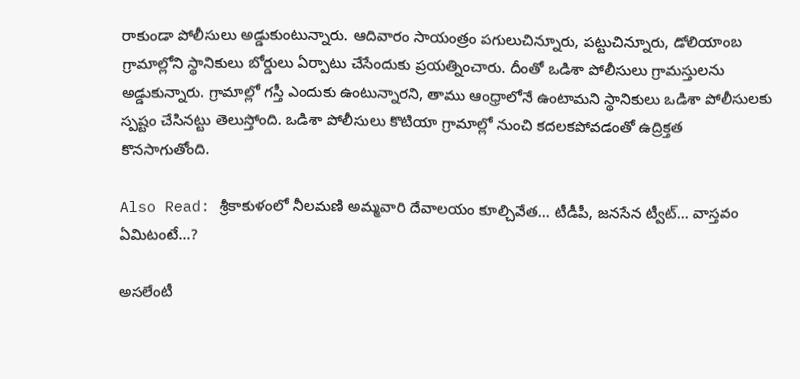రాకుండా పోలీసులు అడ్డుకుంటున్నారు. ఆదివారం సాయంత్రం పగులుచిన్నూరు, పట్టుచిన్నూరు, డోలియాంబ గ్రామాల్లోని స్థానికులు బోర్డులు ఏర్పాటు చేసేందుకు ప్రయత్నించారు. దీంతో ఒడిశా పోలీసులు గ్రామస్తులను అడ్డుకున్నారు. గ్రామాల్లో గస్తీ ఎందుకు ఉంటున్నారని, తాము ఆంధ్రాలోనే ఉంటామని స్థానికులు ఒడిశా పోలీసులకు స్పష్టం చేసినట్టు తెలుస్తోంది. ఒడిశా పోలీసులు కొటియా గ్రామాల్లో నుంచి కదలకపోవడంతో ఉద్రిక్తత కొనసాగుతోంది.

Also Read: శ్రీకాకుళంలో నీలమణి అమ్మవారి దేవాలయం కూల్చివేత... టీడీపీ, జనసేన ట్వీట్... వాస్తవం ఏమిటంటే...?

అసలేంటీ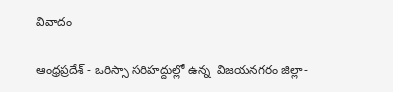వివాదం

ఆంధ్రప్రదేశ్ - ఒరిస్సా సరిహద్దుల్లో ఉన్న  విజయనగరం జిల్లా-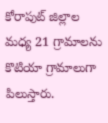కోరాపుట్‌ జిల్లాల మధ్య 21 గ్రామాలను కొటియా గ్రామాలుగా పిలుస్తారు.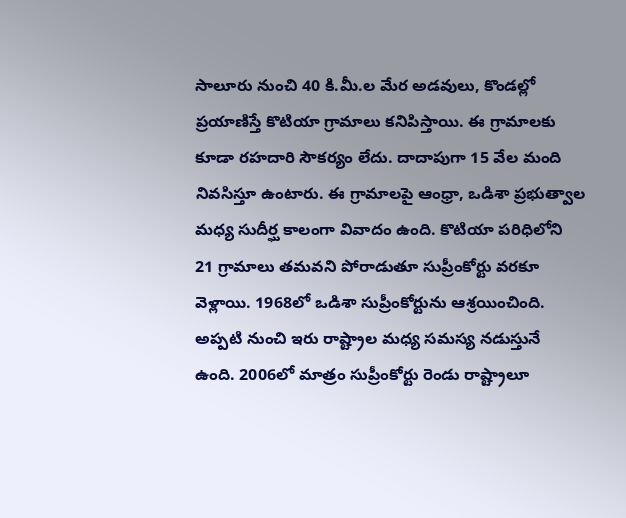సాలూరు నుంచి 40 కి.మీ.ల మేర అడవులు, కొండల్లో ప్రయాణిస్తే కొటియా గ్రామాలు కనిపిస్తాయి. ఈ గ్రామాలకు కూడా రహదారి సౌకర్యం లేదు. దాదాపుగా 15 వేల మంది నివసిస్తూ ఉంటారు. ఈ గ్రామాలపై ఆంధ్రా, ఒడిశా ప్రభుత్వాల మధ్య సుదీర్ఘ కాలంగా వివాదం ఉంది. కొటియా పరిధిలోని 21 గ్రామాలు తమవని పోరాడుతూ సుప్రీంకోర్టు వరకూ వెళ్లాయి. 1968లో ఒడిశా సుప్రీంకోర్టును ఆశ్రయించింది. అప్పటి నుంచి ఇరు రాష్ట్రాల మధ్య సమస్య నడుస్తునే ఉంది. 2006లో మాత్రం సుప్రీంకోర్టు రెండు రాష్ట్రాలూ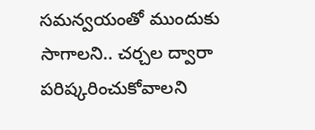సమన్వయంతో ముందుకు సాగాలని.. చర్చల ద్వారా పరిష్కరించుకోవాలని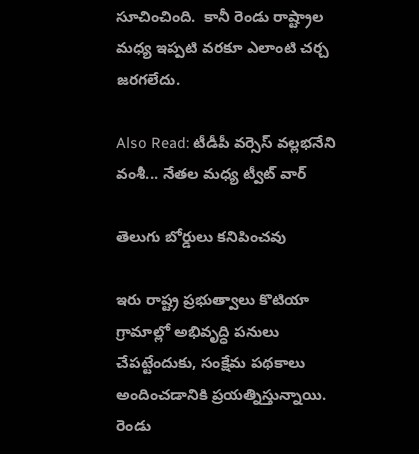సూచించింది.  కానీ రెండు రాష్ట్రాల మధ్య ఇప్పటి వరకూ ఎలాంటి చర్చ జరగలేదు.

Also Read: టీడీపీ వర్సెస్ వల్లభనేని వంశీ... నేతల మధ్య ట్వీట్ వార్

తెలుగు బోర్డులు కనిపించవు

ఇరు రాష్ట్ర ప్రభుత్వాలు కొటియా గ్రామాల్లో అభివృద్ధి పనులు చేపట్టేందుకు, సంక్షేమ పథకాలు అందించడానికి ప్రయత్నిస్తున్నాయి. రెండు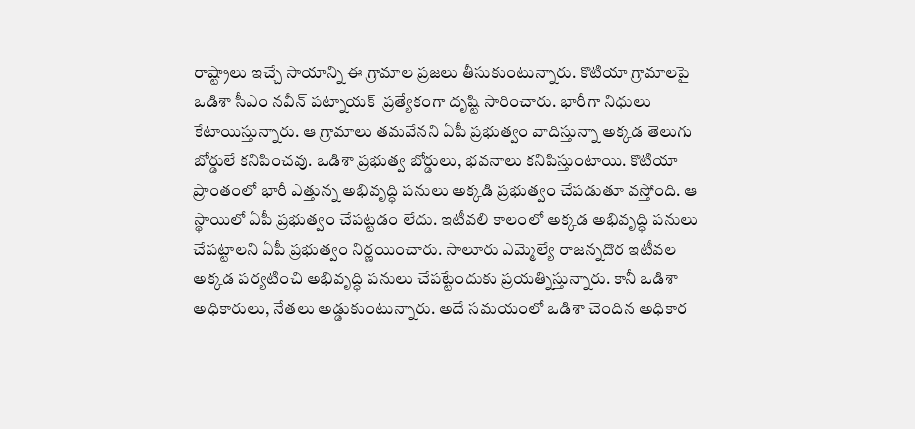రాష్ట్రాలు ఇచ్చే సాయాన్ని ఈ గ్రామాల ప్రజలు తీసుకుంటున్నారు. కొటియా గ్రామాలపై ఒడిశా సీఎం నవీన్‌ పట్నాయక్‌  ప్రత్యేకంగా దృష్టి సారించారు. భారీగా నిధులు కేటాయిస్తున్నారు. ఆ గ్రామాలు తమవేనని ఏపీ ప్రభుత్వం వాదిస్తున్నా అక్కడ తెలుగు బోర్డులే కనిపించవు. ఒడిశా ప్రభుత్వ బోర్డులు, భవనాలు కనిపిస్తుంటాయి. కొటియా ప్రాంతంలో భారీ ఎత్తున్న అభివృద్ధి పనులు అక్కడి ప్రభుత్వం చేపడుతూ వస్తోంది. ఆ స్థాయిలో ఏపీ ప్రభుత్వం చేపట్టడం లేదు. ఇటీవలి కాలంలో అక్కడ అభివృద్ధి పనులు చేపట్టాలని ఏపీ ప్రభుత్వం నిర్ణయించారు. సాలూరు ఎమ్మెల్యే రాజన్నదొర ఇటీవల అక్కడ పర్యటించి అభివృద్ధి పనులు చేపట్టేందుకు ప్రయత్నిస్తున్నారు. కానీ ఒడిశా అధికారులు, నేతలు అడ్డుకుంటున్నారు. అదే సమయంలో ఒడిశా చెందిన అధికార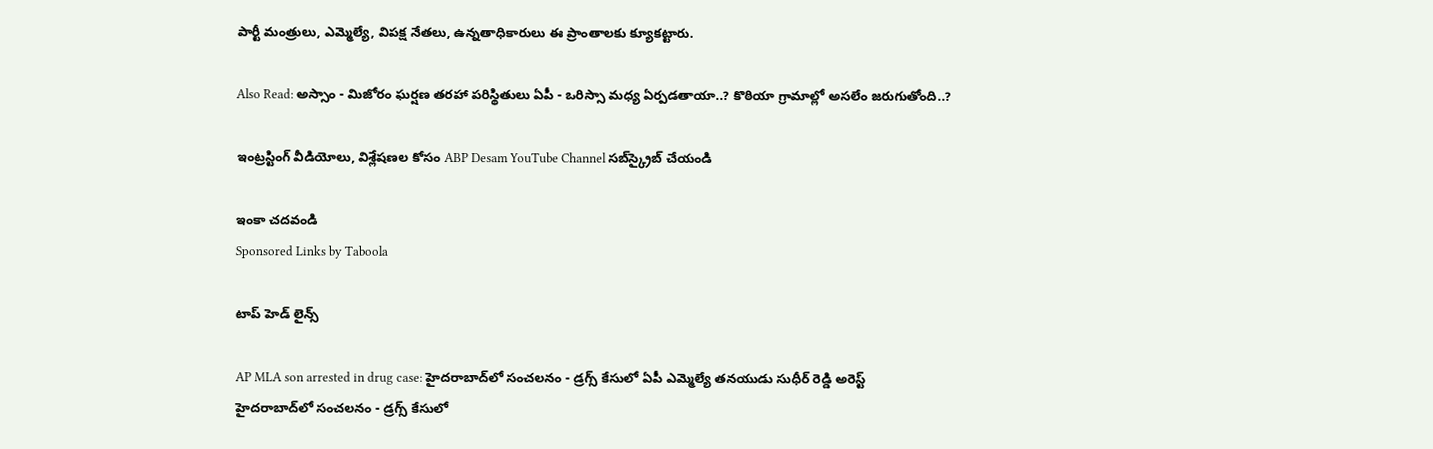పార్టీ మంత్రులు, ఎమ్మెల్యే, విపక్ష నేతలు, ఉన్నతాధికారులు ఈ ప్రాంతాలకు క్యూకట్టారు.

Also Read: అస్సాం - మిజోరం ఘర్షణ తరహా పరిస్థితులు ఏపీ - ఒరిస్సా మధ్య ఏర్పడతాయా..? కొఠియా గ్రామాల్లో అసలేం జరుగుతోంది..?

ఇంట్రస్టింగ్‌ వీడియోలు, విశ్లేషణల కోసం ABP Desam YouTube Channel సబ్‌స్క్రైబ్‌ చేయండి

ఇంకా చదవండి
Sponsored Links by Taboola

టాప్ హెడ్ లైన్స్

AP MLA son arrested in drug case: హైదరాబాద్‌లో సంచలనం - డ్రగ్స్ కేసులో ఏపీ ఎమ్మెల్యే తనయుడు సుధీర్ రెడ్డి అరెస్ట్
హైదరాబాద్‌లో సంచలనం - డ్రగ్స్ కేసులో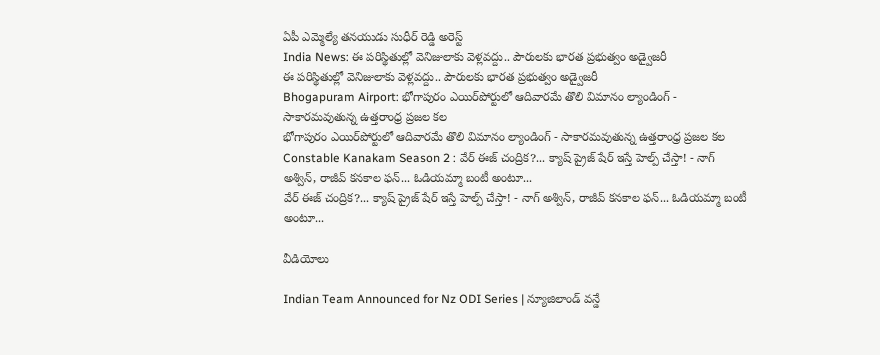ఏపీ ఎమ్మెల్యే తనయుడు సుధీర్ రెడ్డి అరెస్ట్
India News: ఈ పరిస్థితుల్లో వెనిజులాకు వెళ్లవద్దు.. పౌరులకు భారత ప్రభుత్వం అడ్వైజరీ
ఈ పరిస్థితుల్లో వెనిజులాకు వెళ్లవద్దు.. పౌరులకు భారత ప్రభుత్వం అడ్వైజరీ
Bhogapuram Airport: భోగాపురం ఎయిర్‌పోర్టులో ఆదివారమే తొలి విమానం ల్యాండింగ్ - సాకారమవుతున్న ఉత్తరాంధ్ర ప్రజల కల
భోగాపురం ఎయిర్‌పోర్టులో ఆదివారమే తొలి విమానం ల్యాండింగ్ - సాకారమవుతున్న ఉత్తరాంధ్ర ప్రజల కల
Constable Kanakam Season 2 : వేర్ ఈజ్ చంద్రిక?... క్యాష్ ప్రైజ్ షేర్ ఇస్తే హెల్ప్ చేస్తా! - నాగ్ అశ్విన్, రాజీవ్ కనకాల ఫన్... ఓడియమ్మా బంటీ అంటూ...
వేర్ ఈజ్ చంద్రిక?... క్యాష్ ప్రైజ్ షేర్ ఇస్తే హెల్ప్ చేస్తా! - నాగ్ అశ్విన్, రాజీవ్ కనకాల ఫన్... ఓడియమ్మా బంటీ అంటూ...

వీడియోలు

Indian Team Announced for Nz ODI Series | న్యూజిలాండ్ వన్డే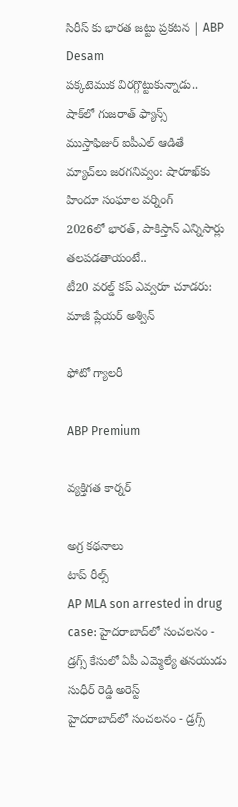సిరీస్ కు భారత జట్టు ప్రకటన | ABP Desam
పక్కటెముక విరగ్గొట్టుకున్నాడు.. షాక్‌లో గుజరాత్ ఫ్యాన్స్
ముస్తాఫిజుర్‌ ఐపీఎల్ ఆడితే మ్యాచ్‌లు జరగనివ్వం: షారూఖ్‌కు హిందూ సంఘాల వర్నింగ్
2026లో భారత్, పాకిస్తాన్ ఎన్నిసార్లు తలపడతాయంటే..
టీ20 వరల్డ్ కప్ ఎవ్వరూ చూడరు: మాజీ ప్లేయర్ అశ్విన్

ఫోటో గ్యాలరీ

ABP Premium

వ్యక్తిగత కార్నర్

అగ్ర కథనాలు
టాప్ రీల్స్
AP MLA son arrested in drug case: హైదరాబాద్‌లో సంచలనం - డ్రగ్స్ కేసులో ఏపీ ఎమ్మెల్యే తనయుడు సుధీర్ రెడ్డి అరెస్ట్
హైదరాబాద్‌లో సంచలనం - డ్రగ్స్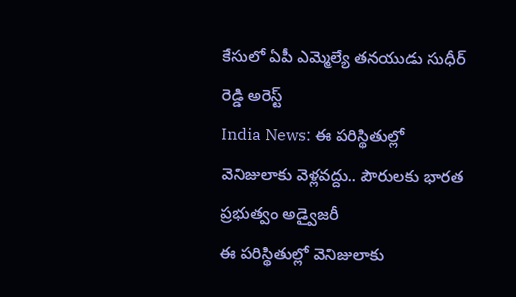కేసులో ఏపీ ఎమ్మెల్యే తనయుడు సుధీర్ రెడ్డి అరెస్ట్
India News: ఈ పరిస్థితుల్లో వెనిజులాకు వెళ్లవద్దు.. పౌరులకు భారత ప్రభుత్వం అడ్వైజరీ
ఈ పరిస్థితుల్లో వెనిజులాకు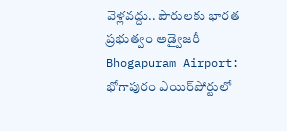వెళ్లవద్దు.. పౌరులకు భారత ప్రభుత్వం అడ్వైజరీ
Bhogapuram Airport: భోగాపురం ఎయిర్‌పోర్టులో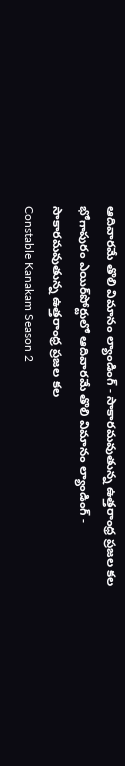ఆదివారమే తొలి విమానం ల్యాండింగ్ - సాకారమవుతున్న ఉత్తరాంధ్ర ప్రజల కల
భోగాపురం ఎయిర్‌పోర్టులో ఆదివారమే తొలి విమానం ల్యాండింగ్ - సాకారమవుతున్న ఉత్తరాంధ్ర ప్రజల కల
Constable Kanakam Season 2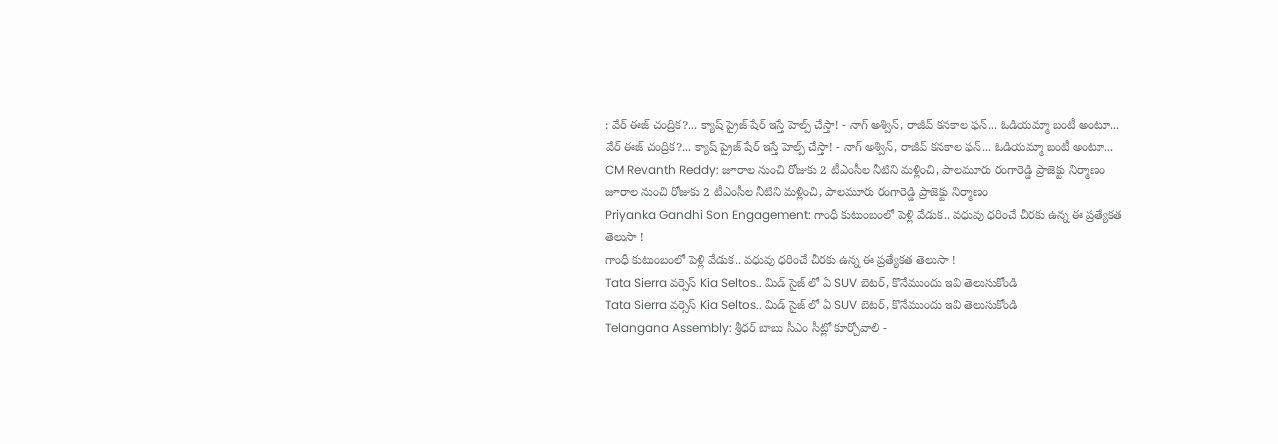: వేర్ ఈజ్ చంద్రిక?... క్యాష్ ప్రైజ్ షేర్ ఇస్తే హెల్ప్ చేస్తా! - నాగ్ అశ్విన్, రాజీవ్ కనకాల ఫన్... ఓడియమ్మా బంటీ అంటూ...
వేర్ ఈజ్ చంద్రిక?... క్యాష్ ప్రైజ్ షేర్ ఇస్తే హెల్ప్ చేస్తా! - నాగ్ అశ్విన్, రాజీవ్ కనకాల ఫన్... ఓడియమ్మా బంటీ అంటూ...
CM Revanth Reddy: జూరాల నుంచి రోజుకు 2 టీఎంసీల నీటిని మళ్లించి, పాలమూరు రంగారెడ్డి ప్రాజెక్టు నిర్మాణం
జూరాల నుంచి రోజుకు 2 టీఎంసీల నీటిని మళ్లించి, పాలమూరు రంగారెడ్డి ప్రాజెక్టు నిర్మాణం
Priyanka Gandhi Son Engagement: గాంధీ కుటుంబంలో పెళ్లి వేడుక.. వధువు ధరించే చీరకు ఉన్న ఈ ప్రత్యేకత తెలుసా !
గాంధీ కుటుంబంలో పెళ్లి వేడుక.. వధువు ధరించే చీరకు ఉన్న ఈ ప్రత్యేకత తెలుసా !
Tata Sierra వర్సెస్ Kia Seltos.. మిడ్ సైజ్ లో ఏ SUV బెటర్, కొనేముందు ఇవి తెలుసుకోండి
Tata Sierra వర్సెస్ Kia Seltos.. మిడ్ సైజ్ లో ఏ SUV బెటర్, కొనేముందు ఇవి తెలుసుకోండి
Telangana Assembly: శ్రీధర్ బాబు సీఎం సీట్లో కూర్చోవాలి -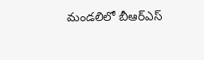మండలిలో బీఆర్ఎస్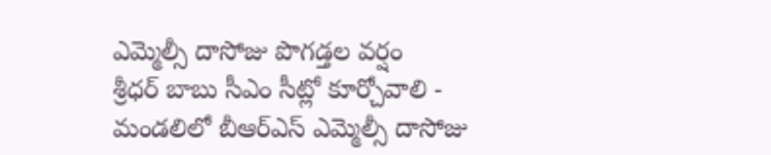ఎమ్మెల్సీ దాసోజు పొగడ్తల వర్షం
శ్రీధర్ బాబు సీఎం సీట్లో కూర్చోవాలి - మండలిలో బీఆర్ఎస్ ఎమ్మెల్సీ దాసోజు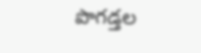పొగడ్తల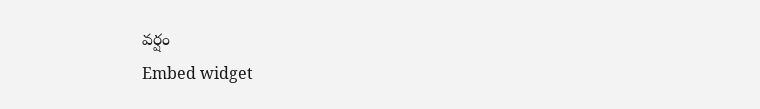వర్షం
Embed widget